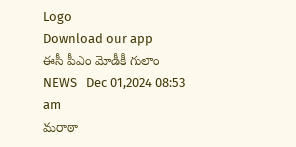Logo
Download our app
ఈసీ పీఎం మోడీకీ గులాం
NEWS   Dec 01,2024 08:53 am
మ‌రాఠా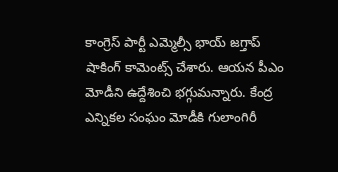కాంగ్రెస్ పార్టీ ఎమ్మెల్సీ భాయ్ జ‌గ్తాప్ షాకింగ్ కామెంట్స్ చేశారు. ఆయ‌న పీఎం మోడీని ఉద్దేశించి భ‌గ్గుమ‌న్నారు. కేంద్ర ఎన్నిక‌ల సంఘం మోడీకి గులాంగిరీ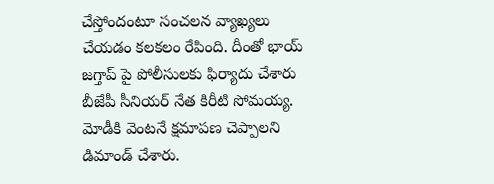చేస్తోందంటూ సంచ‌ల‌న వ్యాఖ్య‌లు చేయ‌డం క‌ల‌క‌లం రేపింది. దీంతో భాయ్ జ‌గ్తాప్ పై పోలీసుల‌కు ఫిర్యాదు చేశారు బీజేపీ సీనియ‌ర్ నేత కిరీటి సోమ‌య్య‌. మోడీకి వెంట‌నే క్ష‌మాప‌ణ చెప్పాల‌ని డిమాండ్ చేశారు.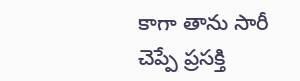కాగా తాను సారీ చెప్పే ప్ర‌స‌క్తి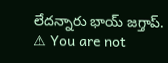లేద‌న్నారు భాయ్ జ‌గ్తాప్.
⚠ You are not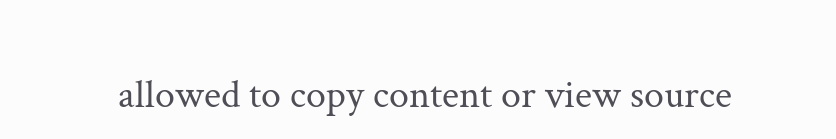allowed to copy content or view source